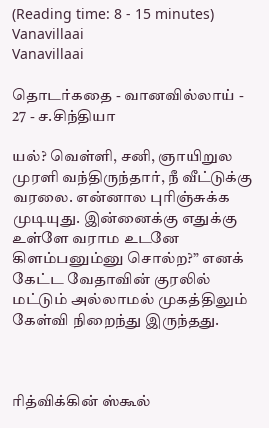(Reading time: 8 - 15 minutes)
Vanavillaai
Vanavillaai

தொடர்கதை - வானவில்லாய் - 27 - ச.சிந்தியா

யல்? வெள்ளி, சனி, ஞாயிறுல முரளி வந்திருந்தார், நீ வீட்டுக்கு வரலை. என்னால புரிஞ்சுக்க முடியுது. இன்னைக்கு எதுக்கு உள்ளே வராம உடனே கிளம்பனும்னு சொல்ற?” எனக் கேட்ட வேதாவின் குரலில் மட்டும் அல்லாமல் முகத்திலும் கேள்வி நிறைந்து இருந்தது.



ரித்விக்கின் ஸ்கூல்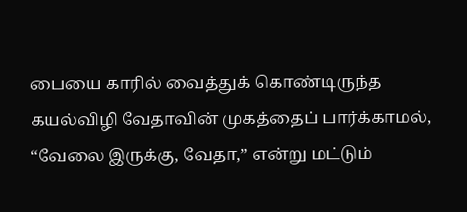பையை காரில் வைத்துக் கொண்டிருந்த கயல்விழி வேதாவின் முகத்தைப் பார்க்காமல், “வேலை இருக்கு, வேதா,” என்று மட்டும்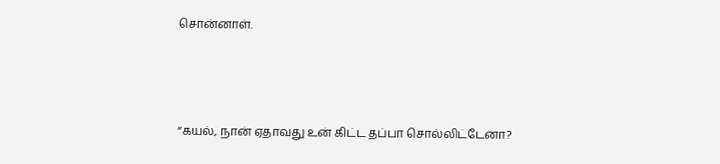சொன்னாள்.



“கயல், நான் ஏதாவது உன் கிட்ட தப்பா சொல்லிட்டேனா?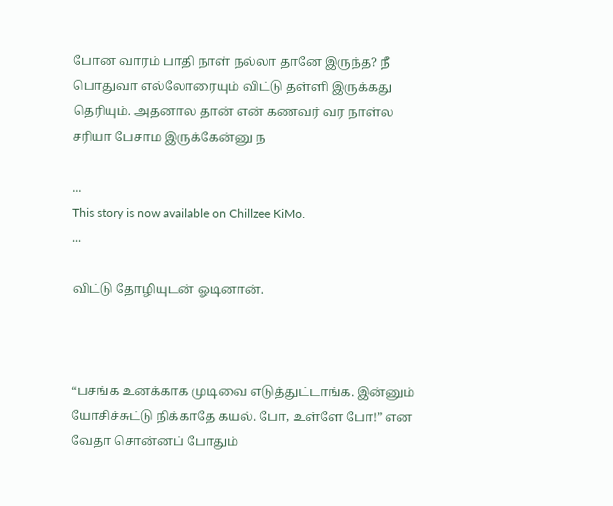போன வாரம் பாதி நாள் நல்லா தானே இருந்த? நீ பொதுவா எல்லோரையும் விட்டு தள்ளி இருக்கது தெரியும். அதனால தான் என் கணவர் வர நாள்ல சரியா பேசாம இருக்கேன்னு ந

...
This story is now available on Chillzee KiMo.
...

விட்டு தோழியுடன் ஓடினான்.



“பசங்க உனக்காக முடிவை எடுத்துட்டாங்க. இன்னும் யோசிச்சுட்டு நிக்காதே கயல். போ, உள்ளே போ!” என வேதா சொன்னப் போதும்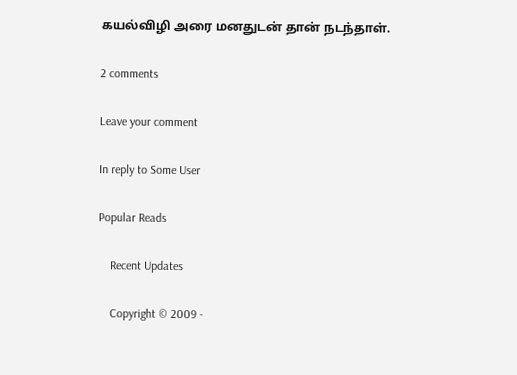கயல்விழி அரை மனதுடன் தான் நடந்தாள்.

2 comments

Leave your comment

In reply to Some User

Popular Reads

    Recent Updates

    Copyright © 2009 -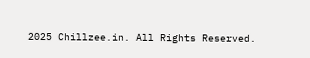2025 Chillzee.in. All Rights Reserved.